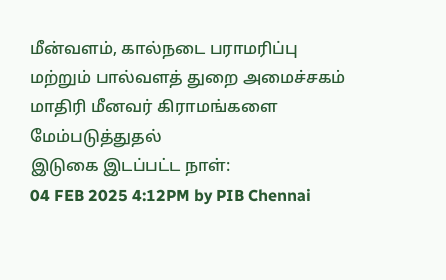மீன்வளம், கால்நடை பராமரிப்பு மற்றும் பால்வளத் துறை அமைச்சகம்
மாதிரி மீனவர் கிராமங்களை மேம்படுத்துதல்
இடுகை இடப்பட்ட நாள்:
04 FEB 2025 4:12PM by PIB Chennai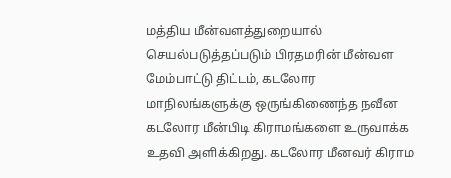மத்திய மீன்வளத்துறையால் செயல்படுத்தப்படும் பிரதமரின் மீன்வள மேம்பாட்டு திட்டம், கடலோர மாநிலங்களுக்கு ஒருங்கிணைந்த நவீன கடலோர மீன்பிடி கிராமங்களை உருவாக்க உதவி அளிக்கிறது. கடலோர மீனவர் கிராம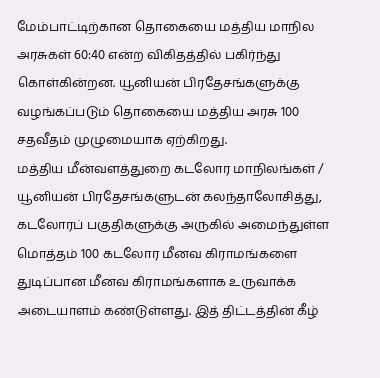மேம்பாட்டிற்கான தொகையை மத்திய மாநில அரசுகள் 60:40 என்ற விகிதத்தில் பகிர்ந்து கொள்கின்றன. யூனியன் பிரதேசங்களுக்கு வழங்கப்படும் தொகையை மத்திய அரசு 100 சதவீதம் முழுமையாக ஏற்கிறது.
மத்திய மீன்வளத்துறை கடலோர மாநிலங்கள் / யூனியன் பிரதேசங்களுடன் கலந்தாலோசித்து, கடலோரப் பகுதிகளுக்கு அருகில் அமைந்துள்ள மொத்தம் 100 கடலோர மீனவ கிராமங்களை துடிப்பான மீனவ கிராமங்களாக உருவாக்க அடையாளம் கண்டுள்ளது. இத் திட்டத்தின் கீழ்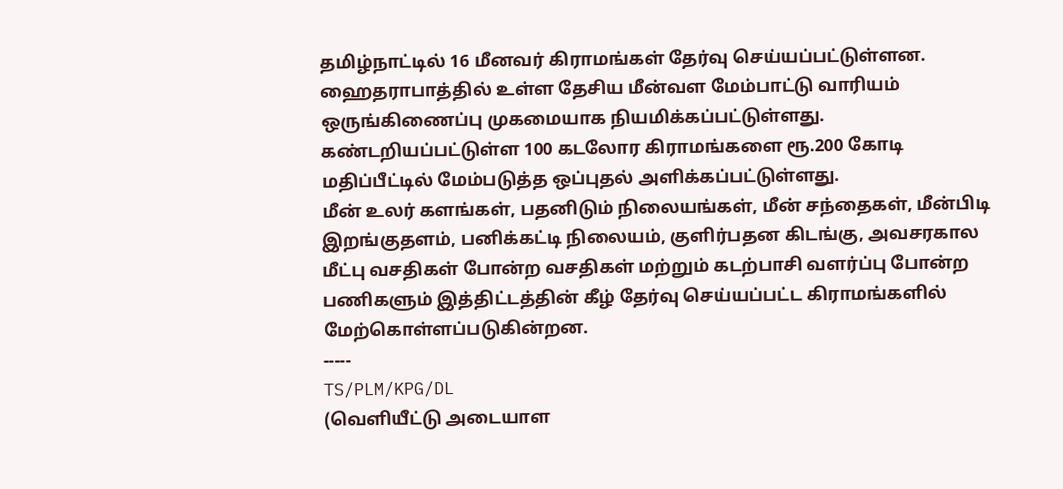தமிழ்நாட்டில் 16 மீனவர் கிராமங்கள் தேர்வு செய்யப்பட்டுள்ளன.
ஹைதராபாத்தில் உள்ள தேசிய மீன்வள மேம்பாட்டு வாரியம் ஒருங்கிணைப்பு முகமையாக நியமிக்கப்பட்டுள்ளது. கண்டறியப்பட்டுள்ள 100 கடலோர கிராமங்களை ரூ.200 கோடி மதிப்பீட்டில் மேம்படுத்த ஒப்புதல் அளிக்கப்பட்டுள்ளது.
மீன் உலர் களங்கள், பதனிடும் நிலையங்கள், மீன் சந்தைகள், மீன்பிடி இறங்குதளம், பனிக்கட்டி நிலையம், குளிர்பதன கிடங்கு, அவசரகால மீட்பு வசதிகள் போன்ற வசதிகள் மற்றும் கடற்பாசி வளர்ப்பு போன்ற பணிகளும் இத்திட்டத்தின் கீழ் தேர்வு செய்யப்பட்ட கிராமங்களில் மேற்கொள்ளப்படுகின்றன.
-----
TS/PLM/KPG/DL
(வெளியீட்டு அடையாள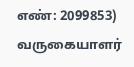எண்: 2099853)
வருகையாளர்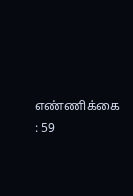எண்ணிக்கை : 59